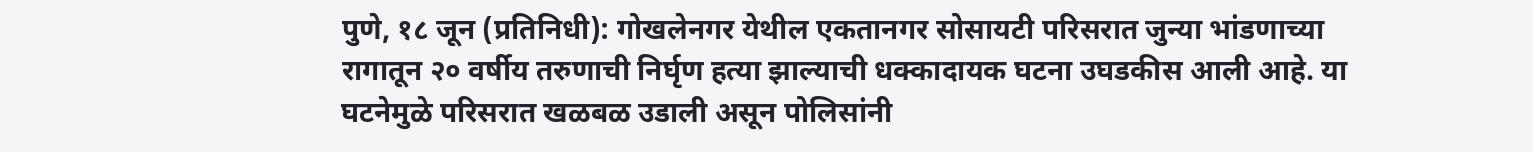पुणे, १८ जून (प्रतिनिधी): गोखलेनगर येथील एकतानगर सोसायटी परिसरात जुन्या भांडणाच्या रागातून २० वर्षीय तरुणाची निर्घृण हत्या झाल्याची धक्कादायक घटना उघडकीस आली आहे. या घटनेमुळे परिसरात खळबळ उडाली असून पोलिसांनी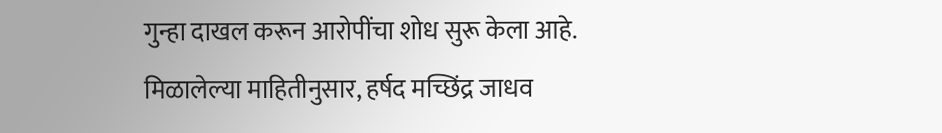गुन्हा दाखल करून आरोपींचा शोध सुरू केला आहे.
मिळालेल्या माहितीनुसार, हर्षद मच्छिंद्र जाधव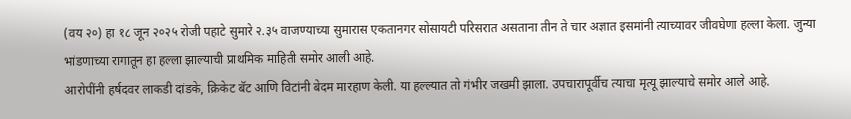(वय २०) हा १८ जून २०२५ रोजी पहाटे सुमारे २.३५ वाजण्याच्या सुमारास एकतानगर सोसायटी परिसरात असताना तीन ते चार अज्ञात इसमांनी त्याच्यावर जीवघेणा हल्ला केला. जुन्या भांडणाच्या रागातून हा हल्ला झाल्याची प्राथमिक माहिती समोर आली आहे.
आरोपींनी हर्षदवर लाकडी दांडके, क्रिकेट बॅट आणि विटांनी बेदम मारहाण केली. या हल्ल्यात तो गंभीर जखमी झाला. उपचारापूर्वीच त्याचा मृत्यू झाल्याचे समोर आले आहे.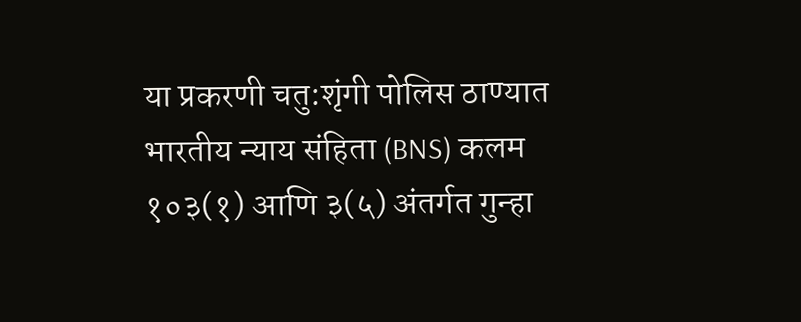या प्रकरणी चतु:शृंगी पोलिस ठाण्यात भारतीय न्याय संहिता (BNS) कलम १०३(१) आणि ३(५) अंतर्गत गुन्हा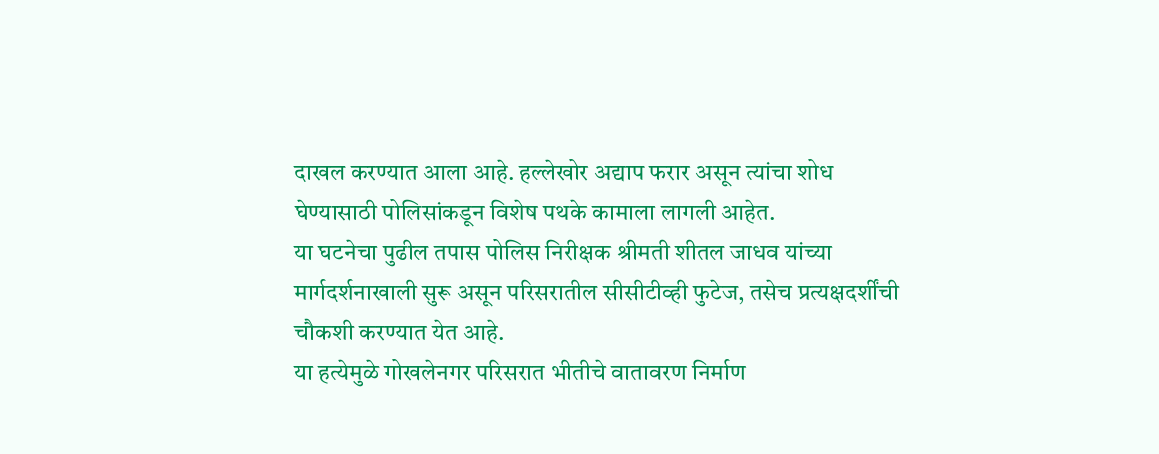दाखल करण्यात आला आहे. हल्लेखोर अद्याप फरार असून त्यांचा शोध घेण्यासाठी पोलिसांकडून विशेष पथके कामाला लागली आहेत.
या घटनेचा पुढील तपास पोलिस निरीक्षक श्रीमती शीतल जाधव यांच्या मार्गदर्शनाखाली सुरू असून परिसरातील सीसीटीव्ही फुटेज, तसेच प्रत्यक्षदर्शींची चौकशी करण्यात येत आहे.
या हत्येमुळे गोखलेनगर परिसरात भीतीचे वातावरण निर्माण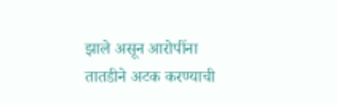झाले असून आरोपींना तातडीने अटक करण्याची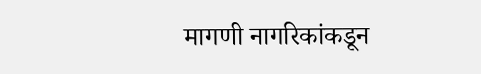मागणी नागरिकांकडून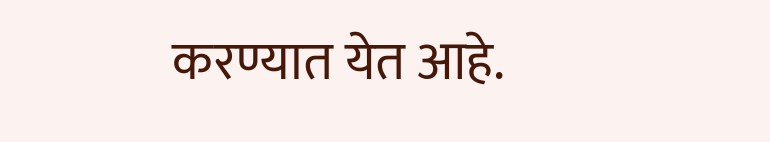करण्यात येत आहे.